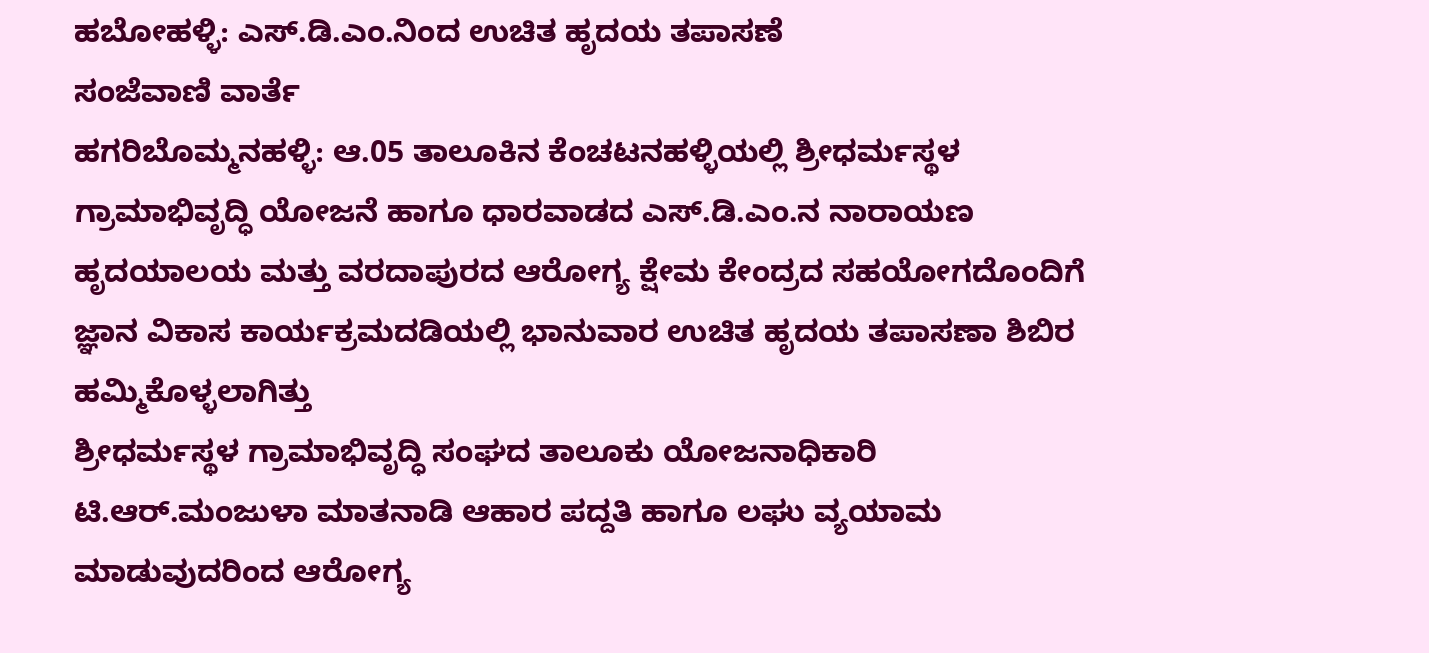ಹಬೋಹಳ್ಳಿ: ಎಸ್.ಡಿ.ಎಂ.ನಿಂದ ಉಚಿತ ಹೃದಯ ತಪಾಸಣೆ
ಸಂಜೆವಾಣಿ ವಾರ್ತೆ
ಹಗರಿಬೊಮ್ಮನಹಳ್ಳಿ: ಆ.05 ತಾಲೂಕಿನ ಕೆಂಚಟನಹಳ್ಳಿಯಲ್ಲಿ ಶ್ರೀಧರ್ಮಸ್ಥಳ ಗ್ರಾಮಾಭಿವೃದ್ಧಿ ಯೋಜನೆ ಹಾಗೂ ಧಾರವಾಡದ ಎಸ್.ಡಿ.ಎಂ.ನ ನಾರಾಯಣ ಹೃದಯಾಲಯ ಮತ್ತು ವರದಾಪುರದ ಆರೋಗ್ಯ ಕ್ಷೇಮ ಕೇಂದ್ರದ ಸಹಯೋಗದೊಂದಿಗೆ ಜ್ಞಾನ ವಿಕಾಸ ಕಾರ್ಯಕ್ರಮದಡಿಯಲ್ಲಿ ಭಾನುವಾರ ಉಚಿತ ಹೃದಯ ತಪಾಸಣಾ ಶಿಬಿರ ಹಮ್ಮಿಕೊಳ್ಳಲಾಗಿತ್ತು
ಶ್ರೀಧರ್ಮಸ್ಥಳ ಗ್ರಾಮಾಭಿವೃದ್ಧಿ ಸಂಘದ ತಾಲೂಕು ಯೋಜನಾಧಿಕಾರಿ ಟಿ.ಆರ್.ಮಂಜುಳಾ ಮಾತನಾಡಿ ಆಹಾರ ಪದ್ದತಿ ಹಾಗೂ ಲಘು ವ್ಯಯಾಮ ಮಾಡುವುದರಿಂದ ಆರೋಗ್ಯ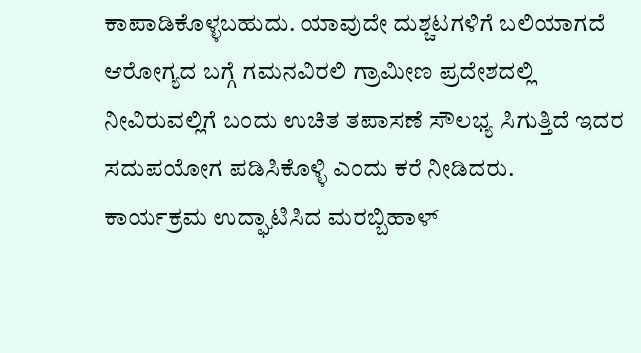ಕಾಪಾಡಿಕೊಳ್ಳಬಹುದು. ಯಾವುದೇ ದುಶ್ಚಟಗಳಿಗೆ ಬಲಿಯಾಗದೆ ಆರೋಗ್ಯದ ಬಗ್ಗೆ ಗಮನವಿರಲಿ ಗ್ರಾಮೀಣ ಪ್ರದೇಶದಲ್ಲಿ ನೀವಿರುವಲ್ಲಿಗೆ ಬಂದು ಉಚಿತ ತಪಾಸಣೆ ಸೌಲಭ್ಯ ಸಿಗುತ್ತಿದೆ ಇದರ ಸದುಪಯೋಗ ಪಡಿಸಿಕೊಳ್ಳಿ ಎಂದು ಕರೆ ನೀಡಿದರು.
ಕಾರ್ಯಕ್ರಮ ಉದ್ಘಾಟಿಸಿದ ಮರಬ್ಬಿಹಾಳ್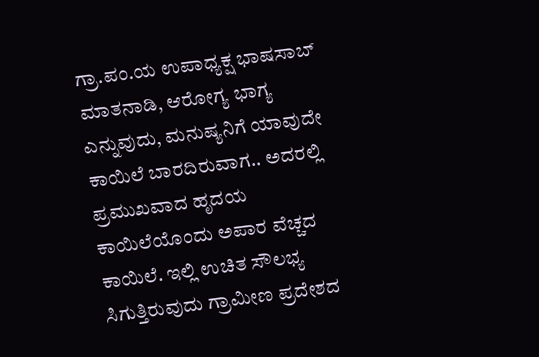ಗ್ರಾ.ಪಂ.ಯ ಉಪಾಧ್ಯಕ್ಷ ಭಾಷಸಾಬ್ ಮಾತನಾಡಿ, ಆರೋಗ್ಯ ಭಾಗ್ಯ ಎನ್ನುವುದು, ಮನುಷ್ಯನಿಗೆ ಯಾವುದೇ ಕಾಯಿಲೆ ಬಾರದಿರುವಾಗ.. ಅದರಲ್ಲಿ ಪ್ರಮುಖವಾದ ಹೃದಯ ಕಾಯಿಲೆಯೊಂದು ಅಪಾರ ವೆಚ್ಚದ ಕಾಯಿಲೆ. ಇಲ್ಲಿ ಉಚಿತ ಸೌಲಭ್ಯ ಸಿಗುತ್ತಿರುವುದು ಗ್ರಾಮೀಣ ಪ್ರದೇಶದ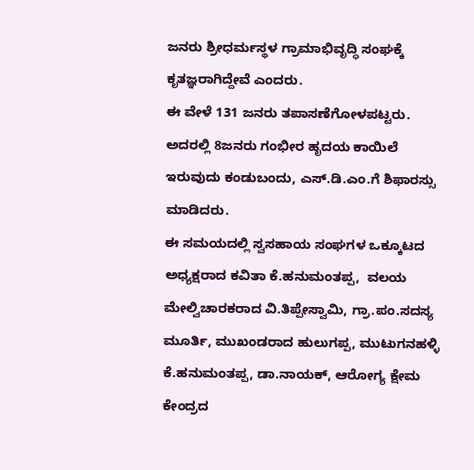ಜನರು ಶ್ರೀಧರ್ಮಸ್ಥಳ ಗ್ರಾಮಾಭಿವೃದ್ಧಿ ಸಂಘಕ್ಕೆ ಕೃತಜ್ಞರಾಗಿದ್ದೇವೆ ಎಂದರು.
ಈ ವೇಳೆ 131 ಜನರು ತಪಾಸಣೆಗೋಳಪಟ್ಟರು. ಅದರಲ್ಲಿ 8ಜನರು ಗಂಭೀರ ಹೃದಯ ಕಾಯಿಲೆ ಇರುವುದು ಕಂಡುಬಂದು, ಎಸ್.ಡಿ.ಎಂ.ಗೆ ಶಿಫಾರಸ್ಸು ಮಾಡಿದರು.
ಈ ಸಮಯದಲ್ಲಿ ಸ್ವಸಹಾಯ ಸಂಘಗಳ ಒಕ್ಕೂಟದ ಅಧ್ಯಕ್ಷರಾದ ಕವಿತಾ ಕೆ.ಹನುಮಂತಪ್ಪ,  ವಲಯ ಮೇಲ್ವಿಚಾರಕರಾದ ವಿ.ತಿಪ್ಪೇಸ್ವಾಮಿ, ಗ್ರಾ.ಪಂ.ಸದಸ್ಯ ಮೂರ್ತಿ, ಮುಖಂಡರಾದ ಹುಲುಗಪ್ಪ, ಮುಟುಗನಹಳ್ಳಿ ಕೆ.ಹನುಮಂತಪ್ಪ, ಡಾ.ನಾಯಕ್, ಆರೋಗ್ಯ ಕ್ಷೇಮ ಕೇಂದ್ರದ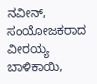ನವೀನ್, ಸಂಯೋಜಕರಾದ ವೀರಯ್ಯ ಬಾಳಿಕಾಯಿ,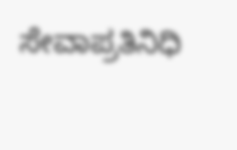ಸೇವಾಪ್ರತಿನಿಧಿ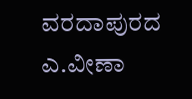ವರದಾಪುರದ ಎ.ವೀಣಾ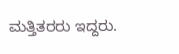ಮತ್ತಿತರರು ಇದ್ದರು.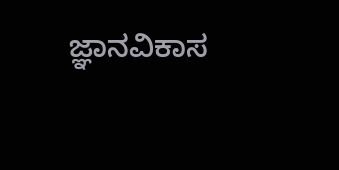ಜ್ಞಾನವಿಕಾಸ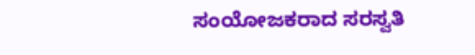ಸಂಯೋಜಕರಾದ ಸರಸ್ವತಿ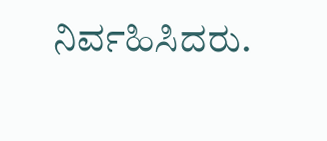ನಿರ್ವಹಿಸಿದರು.